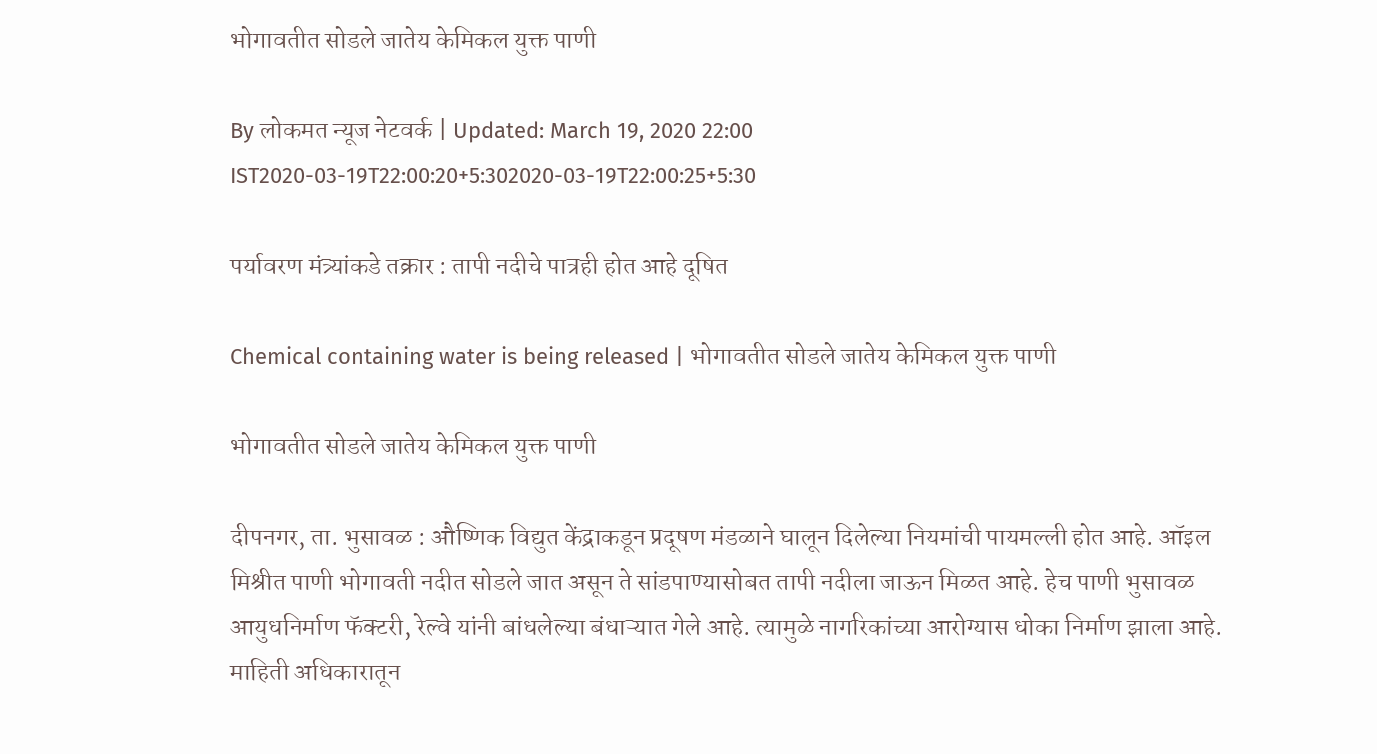भोगावतीत सोडले जातेय केमिकल युक्त पाणी

By लोकमत न्यूज नेटवर्क | Updated: March 19, 2020 22:00 IST2020-03-19T22:00:20+5:302020-03-19T22:00:25+5:30

पर्यावरण मंत्र्यांकडे तक्रार : तापी नदीचे पात्रही होत आहे दूषित

Chemical containing water is being released | भोगावतीत सोडले जातेय केमिकल युक्त पाणी

भोगावतीत सोडले जातेय केमिकल युक्त पाणी

दीपनगर, ता. भुसावळ : औष्णिक विद्युत केंद्राकडून प्रदूषण मंडळाने घालून दिलेल्या नियमांची पायमल्ली होत आहे. ऑइल मिश्रीत पाणी भोगावती नदीत सोडले जात असून ते सांडपाण्यासोबत तापी नदीला जाऊन मिळत आहे. हेच पाणी भुसावळ आयुधनिर्माण फॅक्टरी, रेल्वे यांनी बांधलेल्या बंधाऱ्यात गेले आहे. त्यामुळे नागरिकांच्या आरोग्यास धोका निर्माण झाला आहे.
माहिती अधिकारातून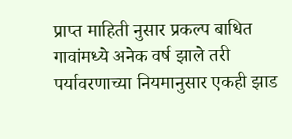प्राप्त माहिती नुसार प्रकल्प बाधित गावांमध्ये अनेक वर्ष झाले तरी पर्यावरणाच्या नियमानुसार एकही झाड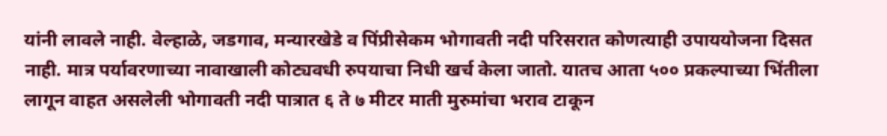यांनी लावले नाही. वेल्हाळे, जडगाव, मन्यारखेडे व पिंप्रीसेकम भोगावती नदी परिसरात कोणत्याही उपाययोजना दिसत नाही. मात्र पर्यावरणाच्या नावाखाली कोट्यवधी रुपयाचा निधी खर्च केला जातो. यातच आता ५०० प्रकल्पाच्या भिंतीला लागून वाहत असलेली भोगावती नदी पात्रात ६ ते ७ मीटर माती मुरुमांचा भराव टाकून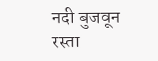नदी बुजवून रस्ता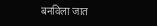बनविला जात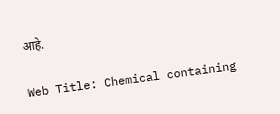आहे.

Web Title: Chemical containing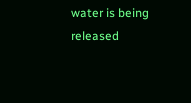water is being released